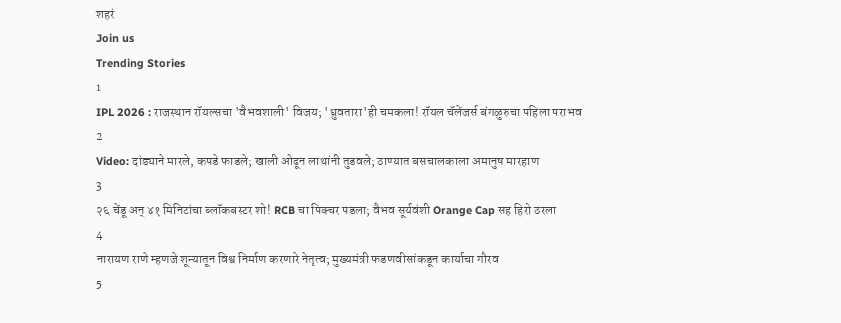शहरं
Join us
Trending Stories
1
IPL 2026 : राजस्थान रॉयल्सचा 'वैभवशाली' विजय; 'ध्रुवतारा'ही चमकला! रॉयल चॅलेंजर्स बंगळुरुचा पहिला पराभव
2
Video: दांड्याने मारले, कपडे फाडले; खाली ओढून लाथांनी तुडवले; ठाण्यात बसचालकाला अमानुष मारहाण
3
२६ चेंडू अन् ४१ मिनिटांचा ब्लॉकबस्टर शो! RCB चा पिक्चर पडला; वैभव सूर्यवंशी Orange Cap सह हिरो ठरला
4
नारायण राणे म्हणजे शून्यातून विश्व निर्माण करणारे नेतृत्व; मुख्यमंत्री फडणवीसांकडून कार्याचा गौरव
5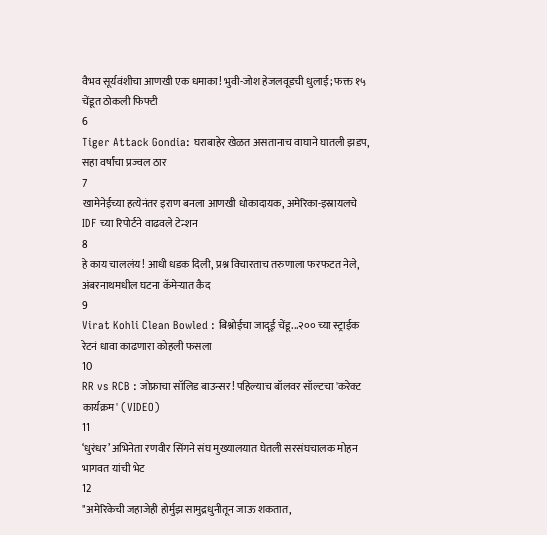वैभव सूर्यवंशीचा आणखी एक धमाका! भुवी-जोश हेजलवूडची धुलाई; फक्त १५ चेंडूत ठोकली फिफ्टी
6
Tiger Attack Gondia: घराबाहेर खेळत असतानाच वाघाने घातली झडप, सहा वर्षांचा प्रज्वल ठार
7
खामेनेईच्या हत्येनंतर इराण बनला आणखी धोकादायक, अमेरिका-इस्रायलचे IDF च्या रिपोर्टने वाढवले टेन्शन
8
हे काय चाललंय! आधी धडक दिली, प्रश्न विचारताच तरुणाला फरफटत नेले, अंबरनाथमधील घटना कॅमेऱ्यात कैद
9
Virat Kohli Clean Bowled : बिश्नोईचा जादूई चेंडू...२०० च्या स्ट्राईक रेटनं धावा काढणारा कोहली फसला
10
RR vs RCB : जोफ्राचा सॉलिड बाउन्सर! पहिल्याच बॉलवर सॉल्टचा 'करेक्ट कार्यक्रम' (VIDEO)
11
‘धुरंधर’ अभिनेता रणवीर सिंगने संघ मुख्यालयात घेतली सरसंघचालक मोहन भागवत यांची भेट
12
"अमेरिकेची जहाजेही होर्मुझ सामुद्रधुनीतून जाऊ शकतात,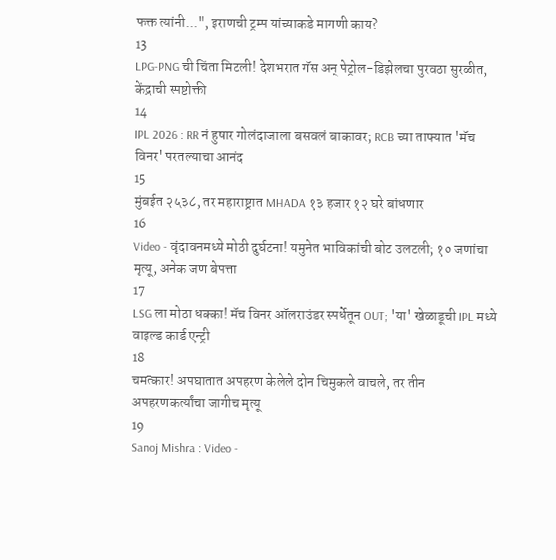फक्त त्यांनी...", इराणची ट्रम्प यांच्याकडे मागणी काय?
13
LPG-PNG ची चिंता मिटली! देशभरात गॅस अन् पेट्रोल-डिझेलचा पुरवठा सुरळीत, केंद्राची स्पष्टोक्ती
14
IPL 2026 : RR नं हुषार गोलंदाजाला बसवलं बाकावर; RCB च्या ताफ्यात 'मॅच विनर' परतल्याचा आनंद
15
मुंबईत २५३८, तर महाराष्ट्रात MHADA १३ हजार १२ घरे बांधणार
16
Video - वृंदावनमध्ये मोठी दुर्घटना! यमुनेत भाविकांची बोट उलटली; १० जणांचा मृत्यू, अनेक जण बेपत्ता
17
LSG ला मोठा धक्का! मॅच विनर ऑलराउंडर स्पर्धेतून OUT; 'या' खेळाडूची IPL मध्ये वाइल्ड कार्ड एन्ट्री
18
चमत्कार! अपघातात अपहरण केलेले दोन चिमुकले वाचले, तर तीन अपहरणकर्त्यांचा जागीच मृत्यू
19
Sanoj Mishra : Video -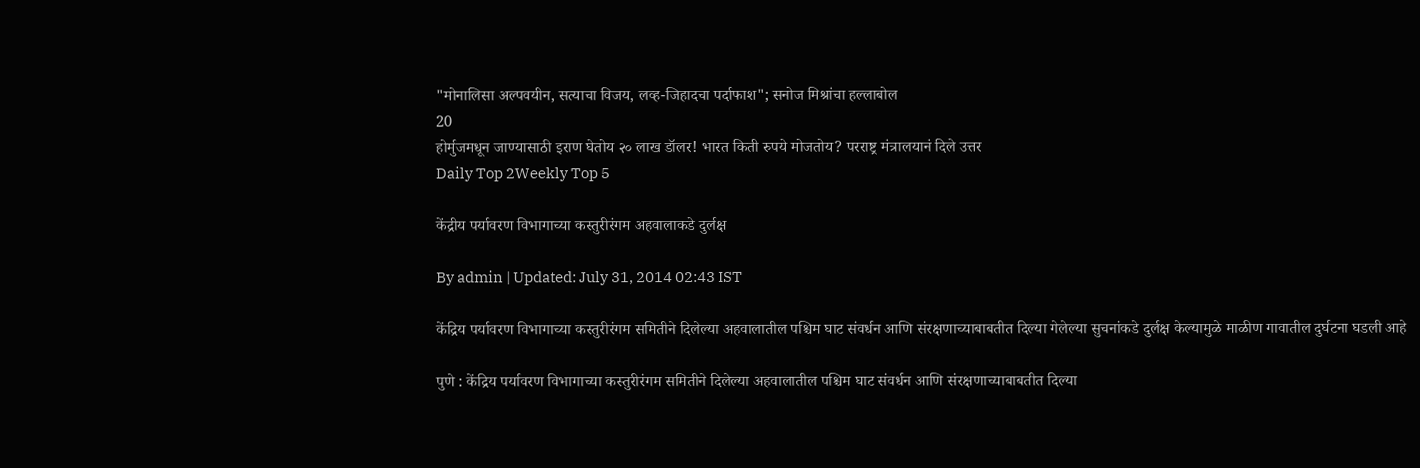"मोनालिसा अल्पवयीन, सत्याचा विजय, लव्ह-जिहादचा पर्दाफाश"; सनोज मिश्रांचा हल्लाबोल
20
होर्मुजमधून जाण्यासाठी इराण घेतोय २० लाख डॉलर! भारत किती रुपये मोजतोय? परराष्ट्र मंत्रालयानं दिले उत्तर
Daily Top 2Weekly Top 5

केंद्रीय पर्यावरण विभागाच्या कस्तुरीरंगम अहवालाकडे दुर्लक्ष

By admin | Updated: July 31, 2014 02:43 IST

केंद्रिय पर्यावरण विभागाच्या कस्तुरीरंगम समितीने दिलेल्या अहवालातील पश्चिम घाट संवर्धन आणि संरक्षणाच्याबाबतीत दिल्या गेलेल्या सुचनांकडे दुर्लक्ष केल्यामुळे माळीण गावातील दुर्घटना घडली आहे

पुणे : केंद्रिय पर्यावरण विभागाच्या कस्तुरीरंगम समितीने दिलेल्या अहवालातील पश्चिम घाट संवर्धन आणि संरक्षणाच्याबाबतीत दिल्या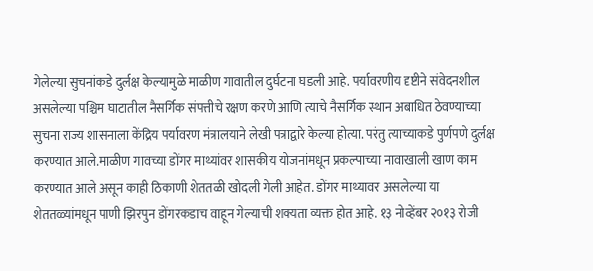गेलेल्या सुचनांकडे दुर्लक्ष केल्यामुळे माळीण गावातील दुर्घटना घडली आहे. पर्यावरणीय दृष्टीने संवेदनशील असलेल्या पश्चिम घाटातील नैसर्गिक संपत्तीचे रक्षण करणे आणि त्याचे नैसर्गिक स्थान अबाधित ठेवण्याच्या सुचना राज्य शासनाला केंद्रिय पर्यावरण मंत्रालयाने लेखी पत्राद्वारे केल्या होत्या. परंतु त्याच्याकडे पुर्णपणे दुर्लक्ष करण्यात आले.माळीण गावच्या डोंगर माथ्यांवर शासकीय योजनांमधून प्रकल्पाच्या नावाखाली खाण काम करण्यात आले असून काही ठिकाणी शेततळी खोदली गेली आहेत. डोंगर माथ्यावर असलेल्या या शेततळ्यांमधून पाणी झिरपुन डोंगरकडाच वाहून गेल्याची शक्यता व्यक्त होत आहे. १३ नोव्हेंबर २०१३ रोजी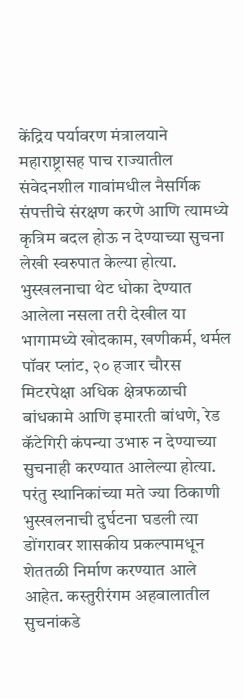केंद्रिय पर्यावरण मंत्रालयाने महाराष्ट्रासह पाच राज्यातील संवेदनशील गावांमधील नैसर्गिक संपत्तीचे संरक्षण करणे आणि त्यामध्ये कृत्रिम बदल होऊ न देण्याच्या सुचना लेखी स्वरुपात केल्या होत्या. भुस्खलनाचा थेट धोका देण्यात आलेला नसला तरी देखील या भागामध्ये खोदकाम, खणीकर्म, थर्मल पॉवर प्लांट, २० हजार चौरस मिटरपेक्षा अधिक क्षेत्रफळाची बांधकामे आणि इमारती बांधणे, रेड कॅटेगिरी कंपन्या उभारु न देण्याच्या सुचनाही करण्यात आलेल्या होत्या. परंतु स्थानिकांच्या मते ज्या ठिकाणी भुस्खलनाची दुर्घटना घडली त्या डोंगरावर शासकीय प्रकल्पामधून शेततळी निर्माण करण्यात आले आहेत. कस्तुरीरंगम अहवालातील सुचनांकडे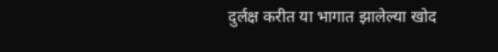दुर्लक्ष करीत या भागात झालेल्या खोद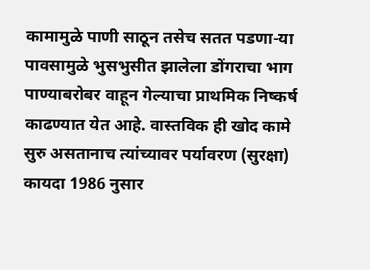कामामुळे पाणी साठून तसेच सतत पडणा-या पावसामुळे भुसभुसीत झालेला डोंगराचा भाग पाण्याबरोबर वाहून गेल्याचा प्राथमिक निष्कर्ष काढण्यात येत आहे. वास्तविक ही खोद कामे सुरु असतानाच त्यांच्यावर पर्यावरण (सुरक्षा) कायदा 1986 नुसार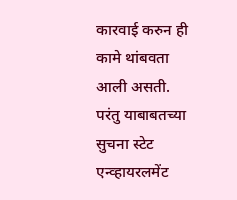कारवाई करुन ही कामे थांबवता आली असती. परंतु याबाबतच्या सुचना स्टेट एन्व्हायरलमेंट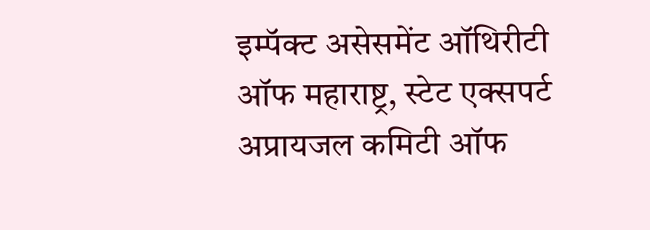इम्पॅक्ट असेसमेंट ऑथिरीटी ऑफ महाराष्ट्र, स्टेट एक्सपर्ट अप्रायजल कमिटी ऑफ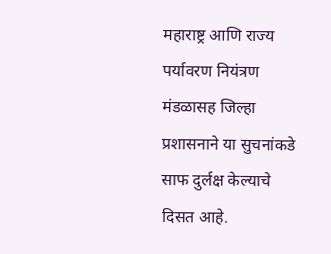महाराष्ट्र आणि राज्य पर्यावरण नियंत्रण मंडळासह जिल्हा प्रशासनाने या सुचनांकडे साफ दुर्लक्ष केल्याचे दिसत आहे.